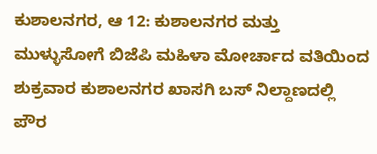ಕುಶಾಲನಗರ, ಆ 12: ಕುಶಾಲನಗರ ಮತ್ತು ಮುಳ್ಳುಸೋಗೆ ಬಿಜೆಪಿ ಮಹಿಳಾ ಮೋರ್ಚಾದ ವತಿಯಿಂದ ಶುಕ್ರವಾರ ಕುಶಾಲನಗರ ಖಾಸಗಿ ಬಸ್ ನಿಲ್ದಾಣದಲ್ಲಿ ಪೌರ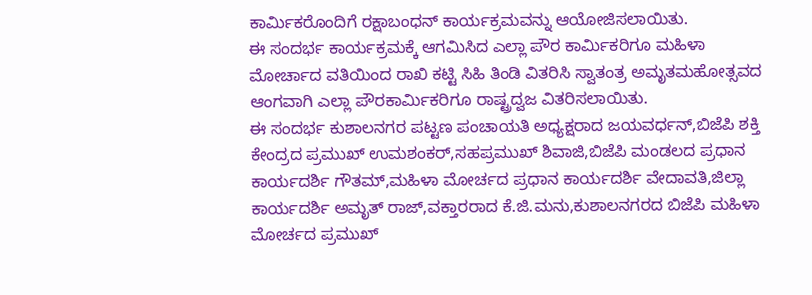ಕಾರ್ಮಿಕರೊಂದಿಗೆ ರಕ್ಷಾಬಂಧನ್ ಕಾರ್ಯಕ್ರಮವನ್ನು ಆಯೋಜಿಸಲಾಯಿತು.
ಈ ಸಂದರ್ಭ ಕಾರ್ಯಕ್ರಮಕ್ಕೆ ಆಗಮಿಸಿದ ಎಲ್ಲಾ ಪೌರ ಕಾರ್ಮಿಕರಿಗೂ ಮಹಿಳಾ ಮೋರ್ಚಾದ ವತಿಯಿಂದ ರಾಖಿ ಕಟ್ಟಿ ಸಿಹಿ ತಿಂಡಿ ವಿತರಿಸಿ ಸ್ವಾತಂತ್ರ ಅಮೃತಮಹೋತ್ಸವದ ಆಂಗವಾಗಿ ಎಲ್ಲಾ ಪೌರಕಾರ್ಮಿಕರಿಗೂ ರಾಷ್ಟ್ರದ್ವಜ ವಿತರಿಸಲಾಯಿತು.
ಈ ಸಂದರ್ಭ ಕುಶಾಲನಗರ ಪಟ್ಟಣ ಪಂಚಾಯತಿ ಅಧ್ಯಕ್ಷರಾದ ಜಯವರ್ಧನ್,ಬಿಜೆಪಿ ಶಕ್ತಿ ಕೇಂದ್ರದ ಪ್ರಮುಖ್ ಉಮಶಂಕರ್,ಸಹಪ್ರಮುಖ್ ಶಿವಾಜಿ,ಬಿಜೆಪಿ ಮಂಡಲದ ಪ್ರಧಾನ ಕಾರ್ಯದರ್ಶಿ ಗೌತಮ್,ಮಹಿಳಾ ಮೋರ್ಚದ ಪ್ರಧಾನ ಕಾರ್ಯದರ್ಶಿ ವೇದಾವತಿ,ಜಿಲ್ಲಾ ಕಾರ್ಯದರ್ಶಿ ಅಮೃತ್ ರಾಜ್,ವಕ್ತಾರರಾದ ಕೆ.ಜಿ.ಮನು,ಕುಶಾಲನಗರದ ಬಿಜೆಪಿ ಮಹಿಳಾ ಮೋರ್ಚದ ಪ್ರಮುಖ್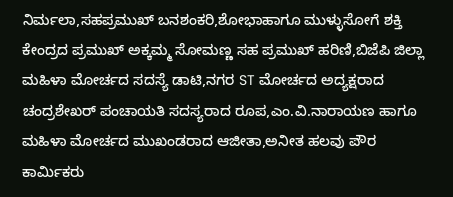ನಿರ್ಮಲಾ,ಸಹಪ್ರಮುಖ್ ಬನಶಂಕರಿ,ಶೋಭಾಹಾಗೂ ಮುಳ್ಳುಸೋಗೆ ಶಕ್ತಿ ಕೇಂದ್ರದ ಪ್ರಮುಖ್ ಅಕ್ಕಮ್ಮ ಸೋಮಣ್ಣ ಸಹ ಪ್ರಮುಖ್ ಹರಿಣಿ,ಬಿಜೆಪಿ ಜಿಲ್ಲಾ ಮಹಿಳಾ ಮೋರ್ಚದ ಸದಸ್ಯೆ ಡಾಟಿ,ನಗರ ST ಮೋರ್ಚದ ಅದ್ಯಕ್ಷರಾದ ಚಂದ್ರಶೇಖರ್ ಪಂಚಾಯತಿ ಸದಸ್ಯರಾದ ರೂಪ,ಎಂ.ವಿ.ನಾರಾಯಣ ಹಾಗೂ ಮಹಿಳಾ ಮೋರ್ಚದ ಮುಖಂಡರಾದ ಆಜೀತಾ,ಅನೀತ ಹಲವು ಪೌರ ಕಾರ್ಮಿಕರು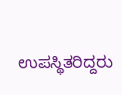ಉಪಸ್ಥಿತರಿದ್ದರು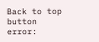Back to top button
error: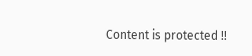Content is protected !!